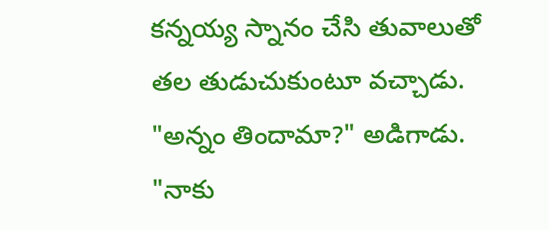కన్నయ్య స్నానం చేసి తువాలుతో తల తుడుచుకుంటూ వచ్చాడు.
"అన్నం తిందామా?" అడిగాడు.
"నాకు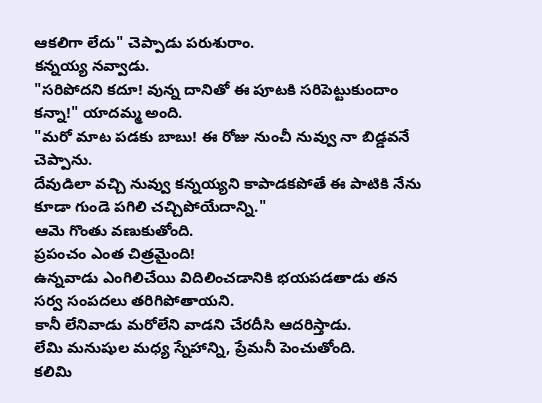ఆకలిగా లేదు" చెప్పాడు పరుశురాం.
కన్నయ్య నవ్వాడు.
"సరిపోదని కదూ! వున్న దానితో ఈ పూటకి సరిపెట్టుకుందాం కన్నా!" యాదమ్మ అంది.
"మరో మాట పడకు బాబు! ఈ రోజు నుంచీ నువ్వు నా బిడ్డవనే చెప్పాను.
దేవుడిలా వచ్చి నువ్వు కన్నయ్యని కాపాడకపోతే ఈ పాటికి నేను కూడా గుండె పగిలి చచ్చిపోయేదాన్ని."
ఆమె గొంతు వణుకుతోంది.
ప్రపంచం ఎంత చిత్రమైంది!
ఉన్నవాడు ఎంగిలిచేయి విదిలించడానికి భయపడతాడు తన సర్వ సంపదలు తరిగిపోతాయని.
కానీ లేనివాడు మరోలేని వాడని చేరదీసి ఆదరిస్తాడు.
లేమి మనుషుల మధ్య స్నేహాన్ని, ప్రేమనీ పెంచుతోంది.
కలిమి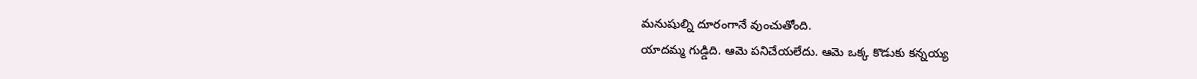మనుషుల్ని దూరంగానే వుంచుతోంది.
యాదమ్మ గుడ్డిది. ఆమె పనిచేయలేదు. ఆమె ఒక్క కొడుకు కన్నయ్య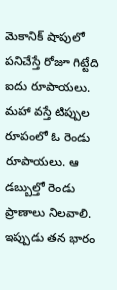మెకానిక్ షాపులో పనిచేస్తే రోజూ గిట్టేది ఐదు రూపాయలు. మహా వస్తే టిప్పుల రూపంలో ఓ రెండు రూపాయలు. ఆ డబ్బుల్తో రెండు ప్రాణాలు నిలవాలి.
ఇప్పుడు తన భారం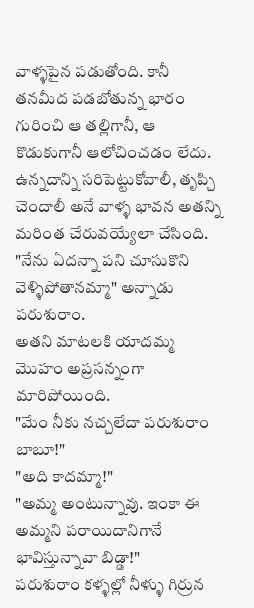వాళ్ళపైన పడుతోంది. కానీ తనమీద పడబోతున్న భారం గురించి ఆ తల్లిగానీ, ఆ కొడుకుగానీ ఆలోచించడం లేదు. ఉన్నదాన్ని సరిపెట్టుకోవాలీ, తృప్చి చెందాలీ అనే వాళ్ళ భావన అతన్ని మరింత చేరువయ్యేలా చేసింది.
"నేను ఏదన్నా పని చూసుకొని వెళ్ళిపోతానమ్మా" అన్నాడు పరుశురాం.
అతని మాటలకి యాదమ్మ మొహం అప్రసన్నంగా మారిపోయింది.
"మేం నీకు నచ్చలేదా పరుశురాం బాబూ!"
"అది కాదమ్మా!"
"అమ్మ అంటున్నావు. ఇంకా ఈ అమ్మని పరాయిదానిగానే భావిస్తున్నావా బిడ్డా!"
పరుశురాం కళ్ళల్లో నీళ్ళు గిర్రున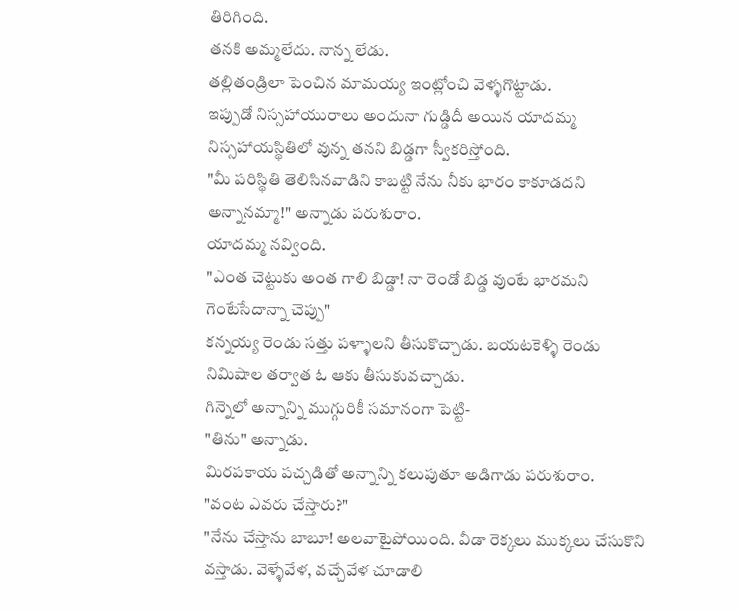తిరిగింది.
తనకి అమ్మలేదు. నాన్న లేడు.
తల్లితండ్రిలా పెంచిన మామయ్య ఇంట్లోంచి వెళ్ళగొట్టాడు.
ఇప్పుడో నిస్సహాయురాలు అందునా గుడ్డిదీ అయిన యాదమ్మ నిస్సహాయస్థితిలో వున్న తనని బిడ్డగా స్వీకరిస్తోంది.
"మీ పరిస్థితి తెలిసినవాడిని కాబట్టి నేను నీకు భారం కాకూడదని అన్నానమ్మా!" అన్నాడు పరుశురాం.
యాదమ్మ నవ్వింది.
"ఎంత చెట్టుకు అంత గాలి బిడ్డా! నా రెండో బిడ్డ వుంటే భారమని గెంటేసేదాన్నా చెప్పు"
కన్నయ్య రెండు సత్తు పళ్ళాలని తీసుకొచ్చాడు. బయటకెళ్ళి రెండు నిమిషాల తర్వాత ఓ ఆకు తీసుకువచ్చాడు.
గిన్నెలో అన్నాన్ని ముగ్గురికీ సమానంగా పెట్టి-
"తిను" అన్నాడు.
మిరపకాయ పచ్చడితో అన్నాన్ని కలుపుతూ అడిగాడు పరుశురాం.
"వంట ఎవరు చేస్తారు?"
"నేను చేస్తాను బాబూ! అలవాటైపోయింది. వీడా రెక్కలు ముక్కలు చేసుకొని వస్తాడు. వెళ్ళేవేళ, వచ్చేవేళ చూడాలి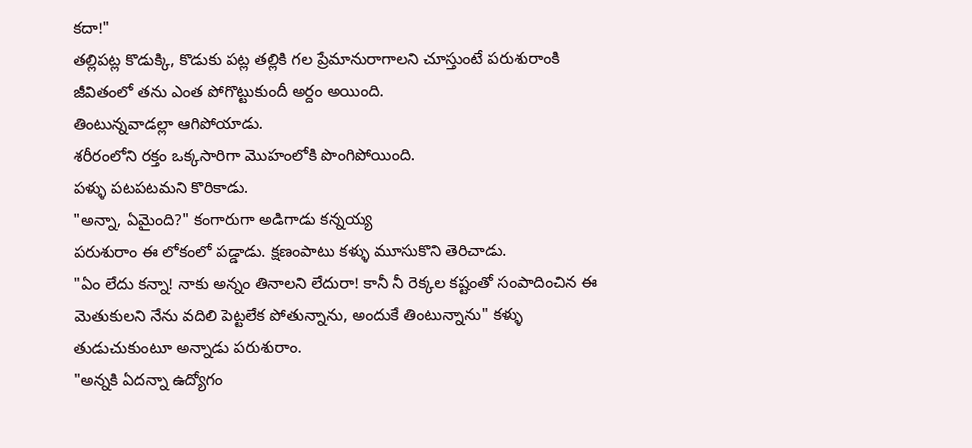కదా!"
తల్లిపట్ల కొడుక్కి, కొడుకు పట్ల తల్లికి గల ప్రేమానురాగాలని చూస్తుంటే పరుశురాంకి జీవితంలో తను ఎంత పోగొట్టుకుందీ అర్దం అయింది.
తింటున్నవాడల్లా ఆగిపోయాడు.
శరీరంలోని రక్తం ఒక్కసారిగా మొహంలోకి పొంగిపోయింది.
పళ్ళు పటపటమని కొరికాడు.
"అన్నా, ఏమైంది?" కంగారుగా అడిగాడు కన్నయ్య
పరుశురాం ఈ లోకంలో పడ్డాడు. క్షణంపాటు కళ్ళు మూసుకొని తెరిచాడు.
"ఏం లేదు కన్నా! నాకు అన్నం తినాలని లేదురా! కానీ నీ రెక్కల కష్టంతో సంపాదించిన ఈ మెతుకులని నేను వదిలి పెట్టలేక పోతున్నాను, అందుకే తింటున్నాను" కళ్ళు తుడుచుకుంటూ అన్నాడు పరుశురాం.
"అన్నకి ఏదన్నా ఉద్యోగం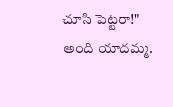చూసి పెట్టరా!" అంది యాదమ్మ.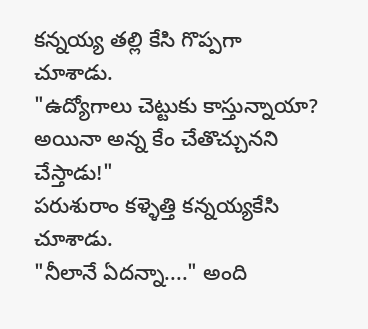కన్నయ్య తల్లి కేసి గొప్పగా చూశాడు.
"ఉద్యోగాలు చెట్టుకు కాస్తున్నాయా? అయినా అన్న కేం చేతొచ్చునని చేస్తాడు!"
పరుశురాం కళ్ళెత్తి కన్నయ్యకేసి చూశాడు.
"నీలానే ఏదన్నా...." అంది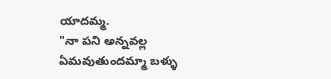యాదమ్మ.
"నా పని అన్నవల్ల ఏమవుతుందమ్మా బళ్ళు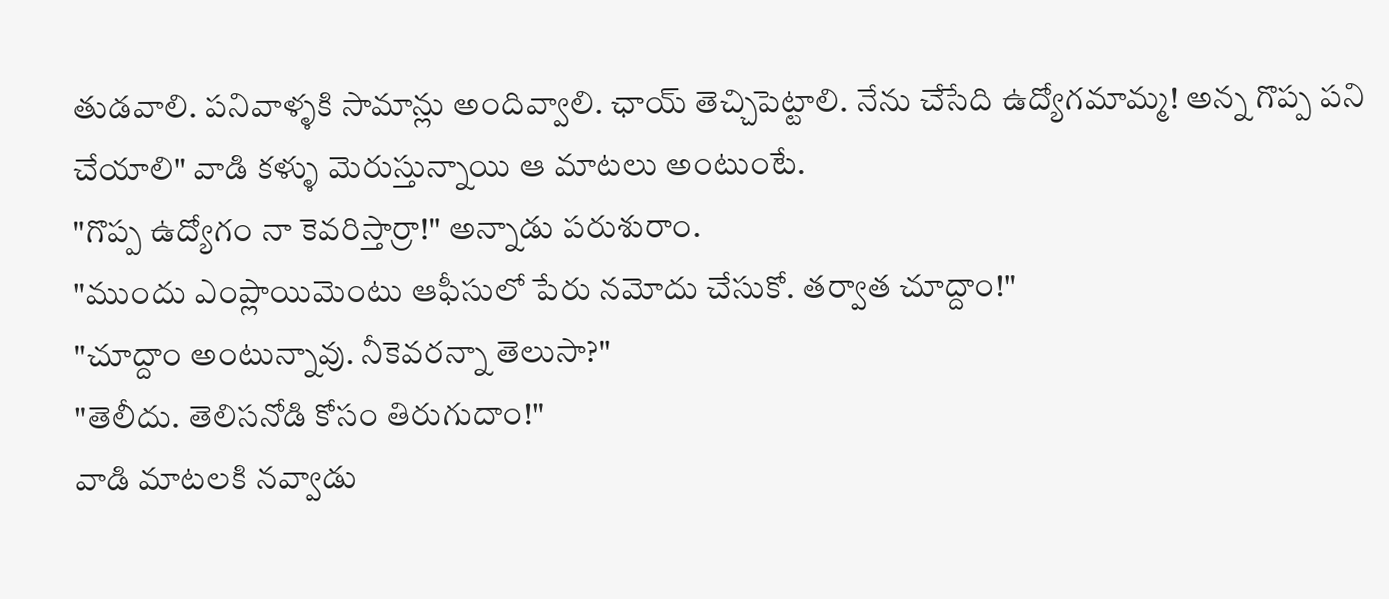తుడవాలి. పనివాళ్ళకి సామాన్లు అందివ్వాలి. ఛాయ్ తెచ్చిపెట్టాలి. నేను చేసేది ఉద్యోగమామ్మ! అన్న గొప్ప పని చేయాలి" వాడి కళ్ళు మెరుస్తున్నాయి ఆ మాటలు అంటుంటే.
"గొప్ప ఉద్యోగం నా కెవరిస్తార్రా!" అన్నాడు పరుశురాం.
"ముందు ఎంప్లాయిమెంటు ఆఫీసులో పేరు నమోదు చేసుకో. తర్వాత చూద్దాం!"
"చూద్దాం అంటున్నావు. నీకెవరన్నా తెలుసా?"
"తెలీదు. తెలిసనోడి కోసం తిరుగుదాం!"
వాడి మాటలకి నవ్వాడు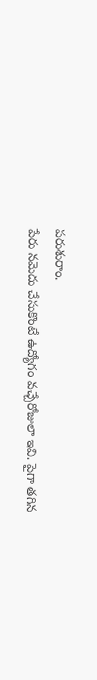పరుశురాం.
పేరు నమెదు చేసుకొంటే ఉద్యోగం వచ్చేరోజులా ఇవి. పైగా తగిన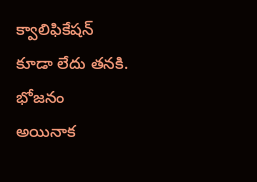క్వాలిఫికేషన్ కూడా లేదు తనకి.
భోజనం అయినాక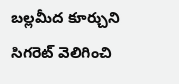బల్లమీద కూర్చుని సిగరెట్ వెలిగించి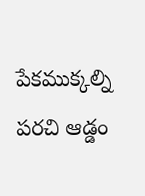పేకముక్కల్ని పరచి ఆడ్డం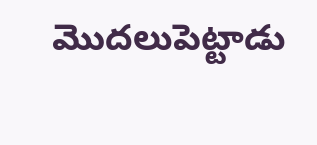మొదలుపెట్టాడు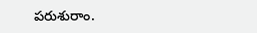పరుశురాం.